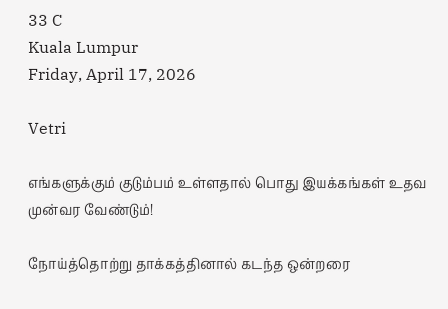33 C
Kuala Lumpur
Friday, April 17, 2026

Vetri

எங்களுக்கும் குடும்பம் உள்ளதால் பொது இயக்கங்கள் உதவ முன்வர வேண்டும்!

நோய்த்தொற்று தாக்கத்தினால் கடந்த ஒன்றரை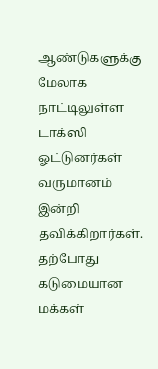ஆண்டுகளுக்கு மேலாக நாட்டிலுள்ள டாக்ஸி ஓட்டுனர்கள் வருமானம் இன்றி தவிக்கிறார்கள்.
தற்போது கடுமையான மக்கள்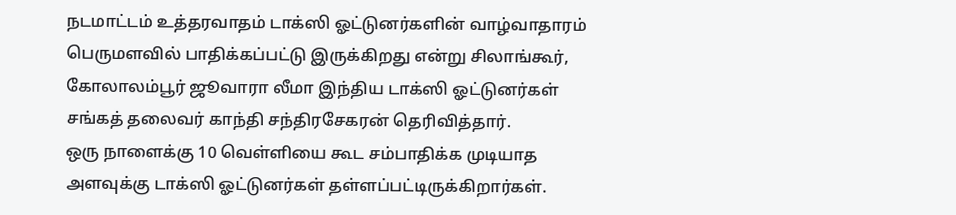நடமாட்டம் உத்தரவாதம் டாக்ஸி ஓட்டுனர்களின் வாழ்வாதாரம் பெருமளவில் பாதிக்கப்பட்டு இருக்கிறது என்று சிலாங்கூர், கோலாலம்பூர் ஜூவாரா லீமா இந்திய டாக்ஸி ஓட்டுனர்கள் சங்கத் தலைவர் காந்தி சந்திரசேகரன் தெரிவித்தார்.
ஒரு நாளைக்கு 10 வெள்ளியை கூட சம்பாதிக்க முடியாத அளவுக்கு டாக்ஸி ஓட்டுனர்கள் தள்ளப்பட்டிருக்கிறார்கள்.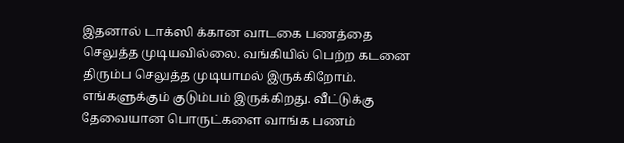இதனால் டாக்ஸி க்கான வாடகை பணத்தை செலுத்த முடியவில்லை. வங்கியில் பெற்ற கடனை திரும்ப செலுத்த முடியாமல் இருக்கிறோம்.
எங்களுக்கும் குடும்பம் இருக்கிறது. வீட்டுக்கு தேவையான பொருட்களை வாங்க பணம்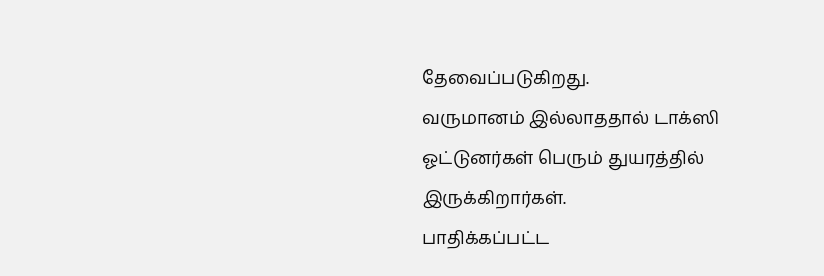தேவைப்படுகிறது.
வருமானம் இல்லாததால் டாக்ஸி ஓட்டுனர்கள் பெரும் துயரத்தில் இருக்கிறார்கள்.
பாதிக்கப்பட்ட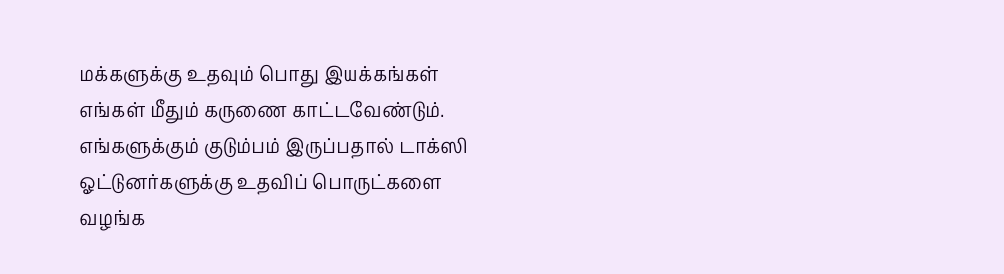மக்களுக்கு உதவும் பொது இயக்கங்கள் எங்கள் மீதும் கருணை காட்டவேண்டும். எங்களுக்கும் குடும்பம் இருப்பதால் டாக்ஸி ஓட்டுனர்களுக்கு உதவிப் பொருட்களை வழங்க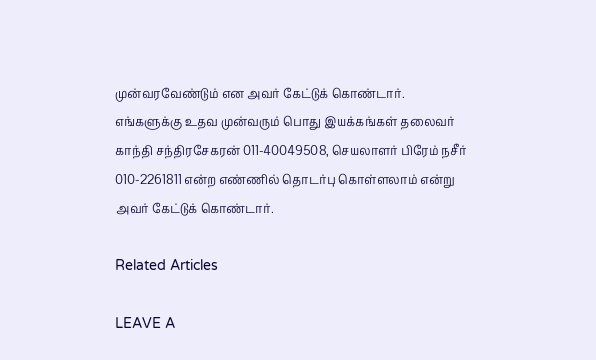முன்வரவேண்டும் என அவர் கேட்டுக் கொண்டார்.
எங்களுக்கு உதவ முன்வரும் பொது இயக்கங்கள் தலைவர் காந்தி சந்திரசேகரன் 011-40049508, செயலாளர் பிரேம் நசீர் 010-2261811 என்ற எண்ணில் தொடர்பு கொள்ளலாம் என்று அவர் கேட்டுக் கொண்டார்.

Related Articles

LEAVE A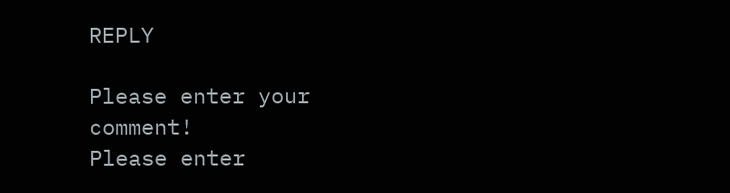REPLY

Please enter your comment!
Please enter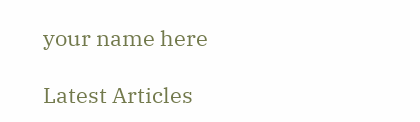your name here

Latest Articles